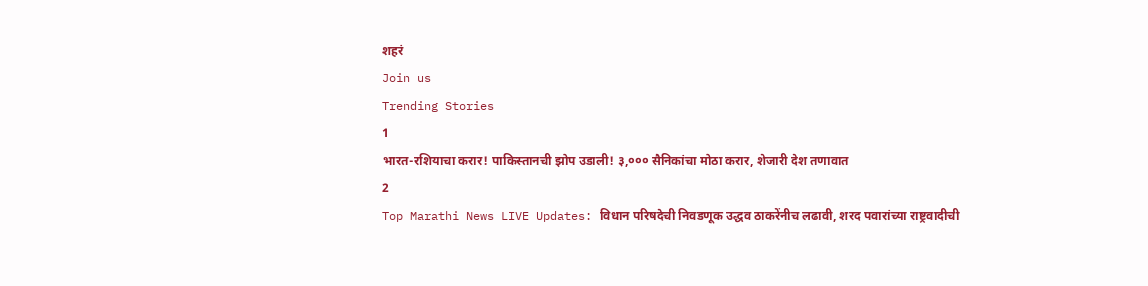शहरं
Join us
Trending Stories
1
भारत-रशियाचा करार! पाकिस्तानची झोप उडाली! ३,००० सैनिकांचा मोठा करार, शेजारी देश तणावात
2
Top Marathi News LIVE Updates: विधान परिषदेची निवडणूक उद्धव ठाकरेंनीच लढावी, शरद पवारांच्या राष्ट्रवादीची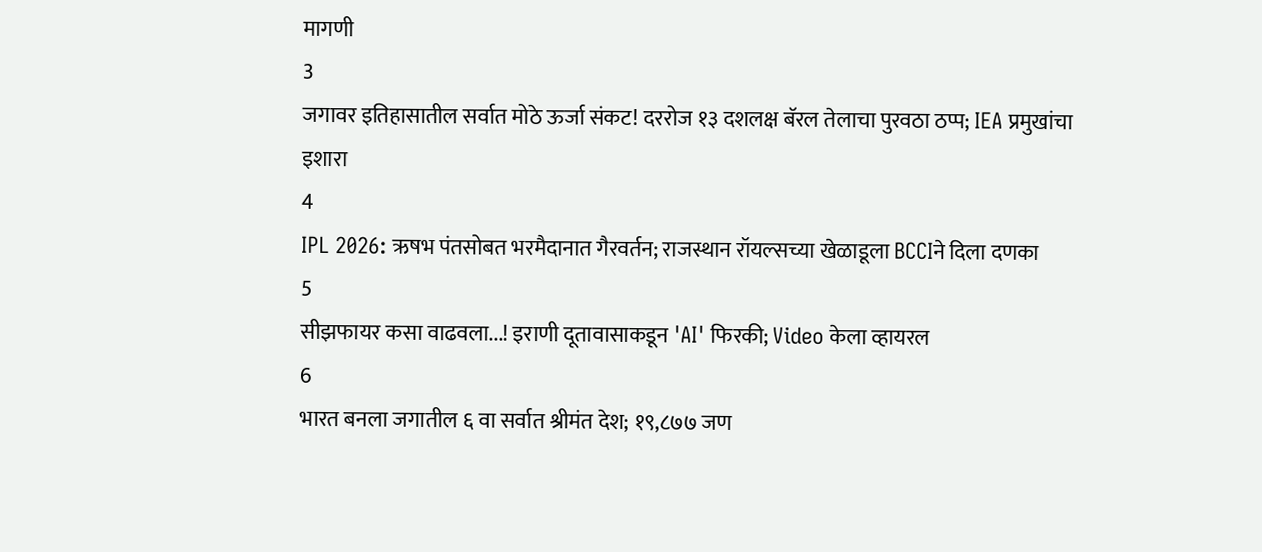मागणी
3
जगावर इतिहासातील सर्वात मोठे ऊर्जा संकट! दररोज १३ दशलक्ष बॅरल तेलाचा पुरवठा ठप्प; IEA प्रमुखांचा इशारा
4
IPL 2026: ऋषभ पंतसोबत भरमैदानात गैरवर्तन; राजस्थान रॉयल्सच्या खेळाडूला BCCIने दिला दणका
5
सीझफायर कसा वाढवला...! इराणी दूतावासाकडून 'AI' फिरकी; Video केला व्हायरल
6
भारत बनला जगातील ६ वा सर्वात श्रीमंत देश; १९,८७७ जण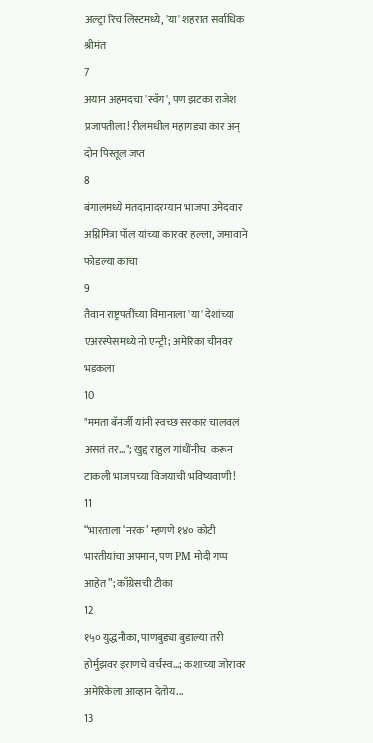अल्ट्रा रिच लिस्टमध्ये, 'या' शहरात सर्वाधिक श्रीमंत
7
अयान अहमदचा 'स्वॅग', पण झटका राजेश प्रजापतीला! रीलमधील महागड्या कार अन् दोन पिस्तूल जप्त
8
बंगालमध्ये मतदानादरम्यान भाजपा उमेदवार अग्निमित्रा पॉल यांच्या कारवर हल्ला, जमावाने फोडल्या काचा
9
तैवान राष्ट्रपतींच्या विमानाला 'या' देशांच्या एअरस्पेसमध्ये नो एन्ट्री; अमेरिका चीनवर भडकला
10
"ममता बॅनर्जी यांनी स्वच्छ सरकार चालवलं असतं तर..."; खुद्द राहुल गांधींनीच  करून टाकली भाजपच्या विजयाची भविष्यवाणी!
11
“भारताला ‘नरक’ म्हणणे १४० कोटी भारतीयांचा अपमान, पण PM मोदी गप्प आहेत”; काँग्रेसची टीका
12
१५० युद्धनौका, पाणबुड्या बुडाल्या तरी होर्मुझवर इराणचे वर्चस्व...; कशाच्या जोरावर अमेरिकेला आव्हान देतोय...
13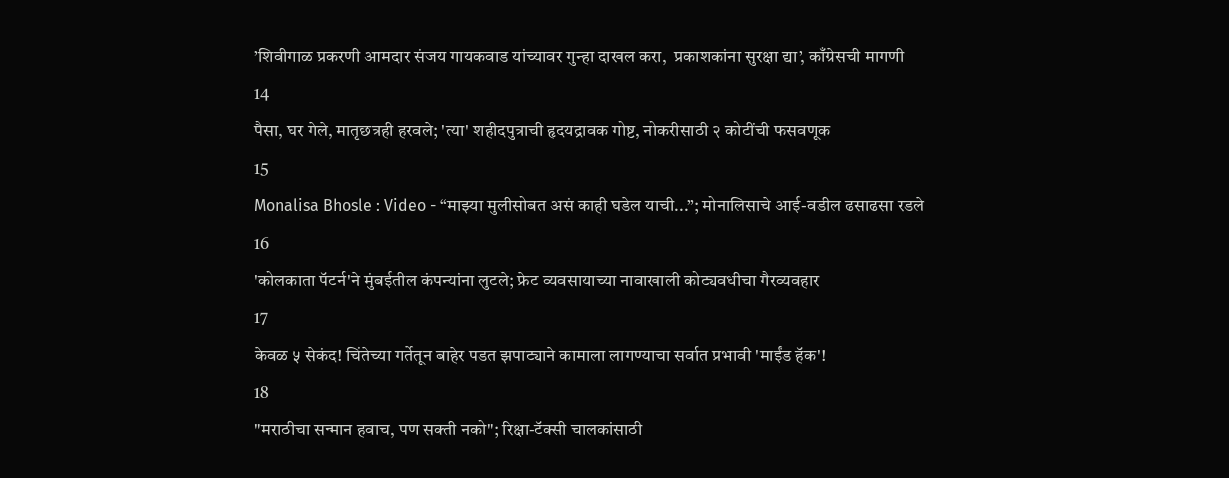’शिवीगाळ प्रकरणी आमदार संजय गायकवाड यांच्यावर गुन्हा दाखल करा,  प्रकाशकांना सुरक्षा द्या’, काँग्रेसची मागणी
14
पैसा, घर गेले, मातृछत्रही हरवले; 'त्या' शहीदपुत्राची हृदयद्रावक गोष्ट, नोकरीसाठी २ कोटींची फसवणूक
15
Monalisa Bhosle : Video - “माझ्या मुलीसोबत असं काही घडेल याची...”; मोनालिसाचे आई-वडील ढसाढसा रडले
16
'कोलकाता पॅटर्न'ने मुंबईतील कंपन्यांना लुटले; फ्रेट व्यवसायाच्या नावाखाली कोट्यवधीचा गैरव्यवहार
17
केवळ ५ सेकंद! चिंतेच्या गर्तेतून बाहेर पडत झपाट्याने कामाला लागण्याचा सर्वात प्रभावी 'माईंड हॅक'!
18
"मराठीचा सन्मान हवाच, पण सक्ती नको"; रिक्षा-टॅक्सी चालकांसाठी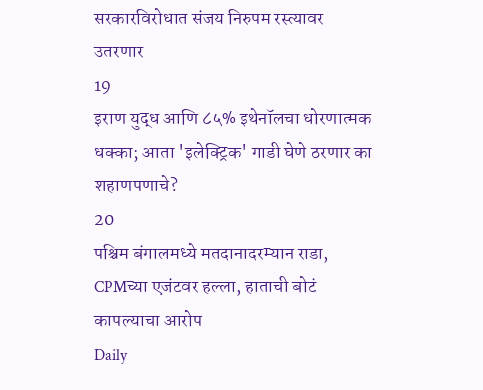सरकारविरोधात संजय निरुपम रस्त्यावर उतरणार
19
इराण युद्ध आणि ८५% इथेनॉलचा धोरणात्मक धक्का; आता 'इलेक्ट्रिक' गाडी घेणे ठरणार का शहाणपणाचे?
20
पश्चिम बंगालमध्ये मतदानादरम्यान राडा, CPMच्या एजंटवर हल्ला, हाताची बोटं कापल्याचा आरोप
Daily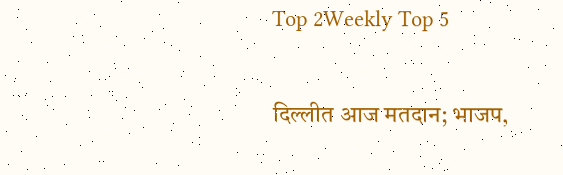Top 2Weekly Top 5

दिल्लीत आज मतदान; भाजप,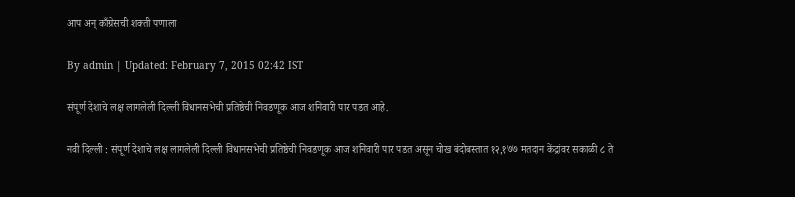आप अन् काँग्रेसची शक्ती पणाला

By admin | Updated: February 7, 2015 02:42 IST

संपूर्ण देशाचे लक्ष लागलेली दिल्ली विधानसभेची प्रतिष्ठेची निवडणूक आज शनिवारी पार पडत आहे.

नवी दिल्ली : संपूर्ण देशाचे लक्ष लागलेली दिल्ली विधानसभेची प्रतिष्ठेची निवडणूक आज शनिवारी पार पडत असून चोख बंदोबस्तात १२,१७७ मतदान केंद्रांवर सकाळी ८ ते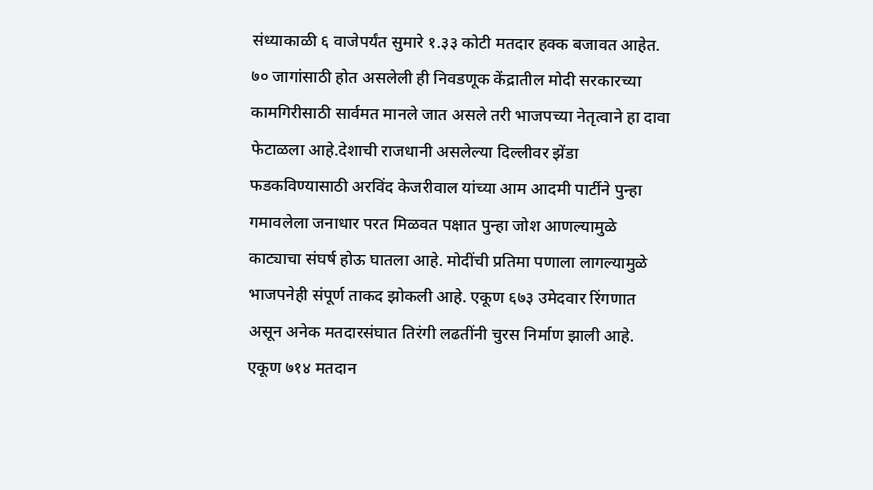संध्याकाळी ६ वाजेपर्यंत सुमारे १.३३ कोटी मतदार हक्क बजावत आहेत. ७० जागांसाठी होत असलेली ही निवडणूक केंद्रातील मोदी सरकारच्या कामगिरीसाठी सार्वमत मानले जात असले तरी भाजपच्या नेतृत्वाने हा दावा फेटाळला आहे.देशाची राजधानी असलेल्या दिल्लीवर झेंडा फडकविण्यासाठी अरविंद केजरीवाल यांच्या आम आदमी पार्टीने पुन्हा गमावलेला जनाधार परत मिळवत पक्षात पुन्हा जोश आणल्यामुळे काट्याचा संघर्ष होऊ घातला आहे. मोदींची प्रतिमा पणाला लागल्यामुळे भाजपनेही संपूर्ण ताकद झोकली आहे. एकूण ६७३ उमेदवार रिंगणात असून अनेक मतदारसंघात तिरंगी लढतींनी चुरस निर्माण झाली आहे. एकूण ७१४ मतदान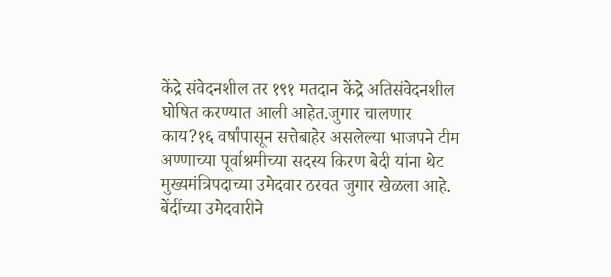केंद्रे संवेदनशील तर १९१ मतदान केंद्रे अतिसंवेदनशील घोषित करण्यात आली आहेत.जुगार चालणार काय?१६ वर्षांपासून सत्तेबाहेर असलेल्या भाजपने टीम अण्णाच्या पूर्वाश्रमीच्या सदस्य किरण बेदी यांना थेट मुख्यमंत्रिपदाच्या उमेदवार ठरवत जुगार खेळला आहे. बेंदींच्या उमेदवारीने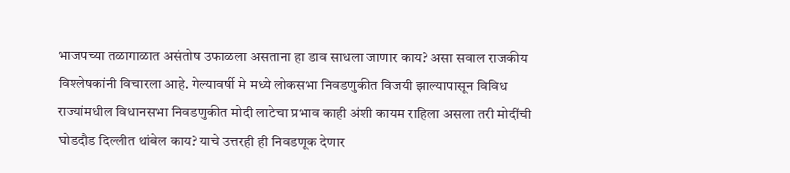भाजपच्या तळागाळात असंतोष उफाळला असताना हा डाव साधला जाणार काय? असा सवाल राजकीय विश्लेषकांनी विचारला आहे. गेल्यावर्षी मे मध्ये लोकसभा निवडणुकीत विजयी झाल्यापासून विविध राज्यांमधील विधानसभा निवडणुकीत मोदी लाटेचा प्रभाव काही अंशी कायम राहिला असला तरी मोदींची घोडदौड दिल्लीत थांबेल काय? याचे उत्तरही ही निवडणूक देणार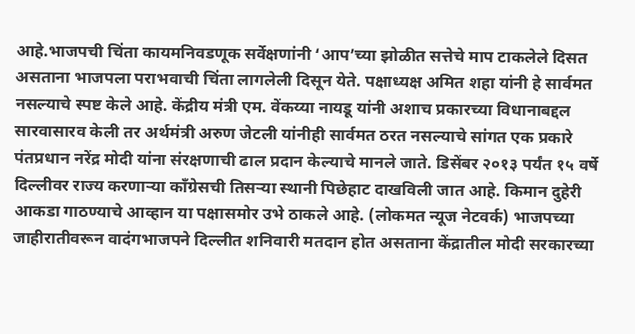आहे.भाजपची चिंता कायमनिवडणूक सर्वेक्षणांनी ‘आप’च्या झोळीत सत्तेचे माप टाकलेले दिसत असताना भाजपला पराभवाची चिंता लागलेली दिसून येते. पक्षाध्यक्ष अमित शहा यांनी हे सार्वमत नसल्याचे स्पष्ट केले आहे. केंद्रीय मंत्री एम. वेंकय्या नायडू यांनी अशाच प्रकारच्या विधानाबद्दल सारवासारव केली तर अर्थमंत्री अरुण जेटली यांनीही सार्वमत ठरत नसल्याचे सांगत एक प्रकारे पंतप्रधान नरेंद्र मोदी यांना संरक्षणाची ढाल प्रदान केल्याचे मानले जाते. डिसेंबर २०१३ पर्यंत १५ वर्षे दिल्लीवर राज्य करणाऱ्या काँग्रेसची तिसऱ्या स्थानी पिछेहाट दाखविली जात आहे. किमान दुहेरी आकडा गाठण्याचे आव्हान या पक्षासमोर उभे ठाकले आहे. (लोकमत न्यूज नेटवर्क) भाजपच्या जाहीरातीवरून वादंगभाजपने दिल्लीत शनिवारी मतदान होत असताना केंद्रातील मोदी सरकारच्या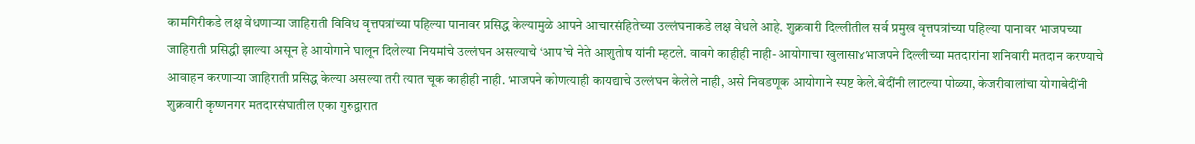कामगिरीकडे लक्ष वेधणाऱ्या जाहिराती विविध वृत्तपत्रांच्या पहिल्या पानावर प्रसिद्ध केल्यामुळे आपने आचारसंहितेच्या उल्लंघनाकडे लक्ष वेधले आहे. शुक्रवारी दिल्लीतील सर्व प्रमुख वृत्तपत्रांच्या पहिल्या पानावर भाजपच्या जाहिराती प्रसिद्धी झाल्या असून हे आयोगाने घालून दिलेल्या नियमांचे उल्लंघन असल्याचे ‘आप’चे नेते आशुतोष यांनी म्हटले. वावगे काहीही नाही- आयोगाचा खुलासा४भाजपने दिल्लीच्या मतदारांना शनिवारी मतदान करण्याचे आवाहन करणाऱ्या जाहिराती प्रसिद्ध केल्या असल्या तरी त्यात चूक काहीही नाही. भाजपने कोणत्याही कायद्याचे उल्लंघन केलेले नाही, असे निवडणूक आयोगाने स्पष्ट केले.बेदींनी लाटल्या पोळ्या, केजरीवालांचा योगाबेदींनी शुक्रवारी कृष्णनगर मतदारसंघातील एका गुरुद्वारात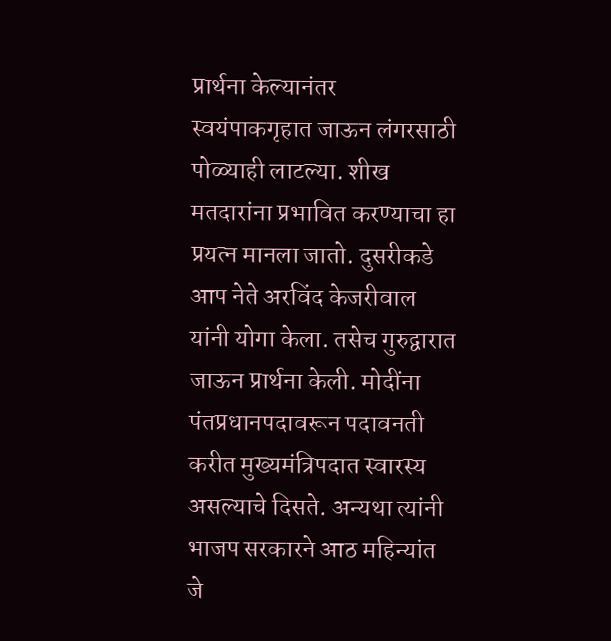प्रार्थना केल्यानंतर स्वयंपाकगृहात जाऊन लंगरसाठी पोळ्याही लाटल्या. शीख मतदारांना प्रभावित करण्याचा हा प्रयत्न मानला जातो. दुसरीकडे आप नेते अरविंद केजरीवाल यांनी योगा केला. तसेच गुरुद्वारात जाऊन प्रार्थना केली. मोदींना पंतप्रधानपदावरून पदावनती करीत मुख्यमंत्रिपदात स्वारस्य असल्याचे दिसते. अन्यथा त्यांनी भाजप सरकारने आठ महिन्यांत जे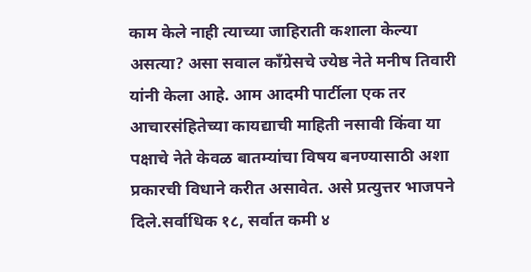काम केले नाही त्याच्या जाहिराती कशाला केल्या असत्या? असा सवाल काँग्रेसचे ज्येष्ठ नेते मनीष तिवारी यांनी केला आहे. आम आदमी पार्टीला एक तर आचारसंहितेच्या कायद्याची माहिती नसावी किंवा या पक्षाचे नेते केवळ बातम्यांचा विषय बनण्यासाठी अशा प्रकारची विधाने करीत असावेत. असे प्रत्युत्तर भाजपने दिले.सर्वाधिक १८, सर्वात कमी ४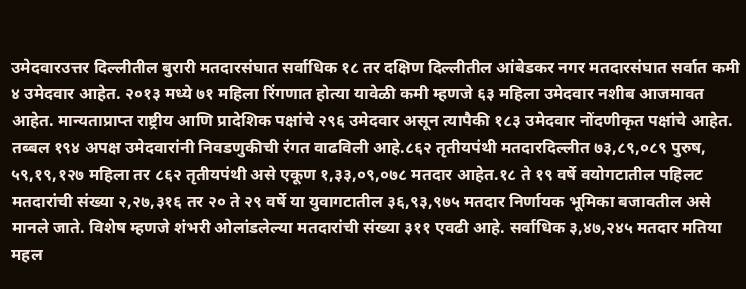उमेदवारउत्तर दिल्लीतील बुरारी मतदारसंघात सर्वाधिक १८ तर दक्षिण दिल्लीतील आंबेडकर नगर मतदारसंघात सर्वात कमी ४ उमेदवार आहेत. २०१३ मध्ये ७१ महिला रिंगणात होत्या यावेळी कमी म्हणजे ६३ महिला उमेदवार नशीब आजमावत आहेत. मान्यताप्राप्त राष्ट्रीय आणि प्रादेशिक पक्षांचे २९६ उमेदवार असून त्यापैकी १८३ उमेदवार नोंदणीकृत पक्षांचे आहेत. तब्बल १९४ अपक्ष उमेदवारांनी निवडणुकीची रंगत वाढविली आहे.८६२ तृतीयपंथी मतदारदिल्लीत ७३,८९,०८९ पुरुष, ५९,१९,१२७ महिला तर ८६२ तृतीयपंथी असे एकूण १,३३,०९,०७८ मतदार आहेत.१८ ते १९ वर्षे वयोगटातील पहिलट मतदारांची संख्या २,२७,३१६ तर २० ते २९ वर्षे या युवागटातील ३६,९३,९७५ मतदार निर्णायक भूमिका बजावतील असे मानले जाते. विशेष म्हणजे शंभरी ओलांडलेल्या मतदारांची संख्या ३११ एवढी आहे. सर्वाधिक ३,४७,२४५ मतदार मतिया महल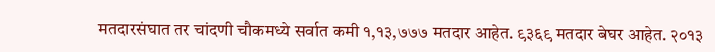मतदारसंघात तर चांदणी चौकमध्ये सर्वात कमी १,१३,७७७ मतदार आहेत. ९३६९ मतदार बेघर आहेत. २०१३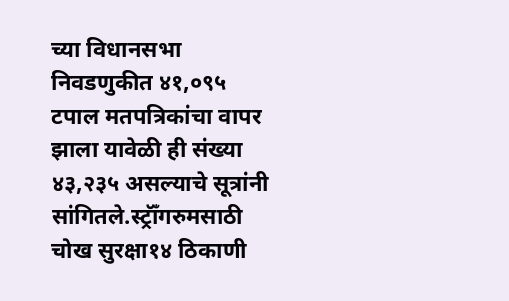च्या विधानसभा निवडणुकीत ४१,०९५ टपाल मतपत्रिकांचा वापर झाला यावेळी ही संख्या ४३,२३५ असल्याचे सूत्रांनी सांगितले.स्ट्रॉँगरुमसाठी चोख सुरक्षा१४ ठिकाणी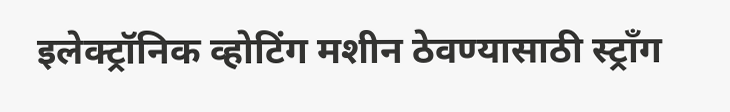इलेक्ट्रॉनिक व्होटिंग मशीन ठेवण्यासाठी स्ट्राँग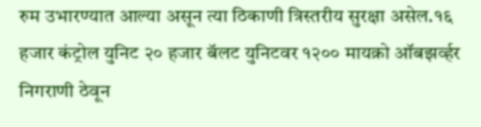रुम उभारण्यात आल्या असून त्या ठिकाणी त्रिस्तरीय सुरक्षा असेल.१६ हजार कंट्रोल युनिट २० हजार बॅलट युनिटवर १२०० मायक्रो ऑबझर्व्हर निगराणी ठेवून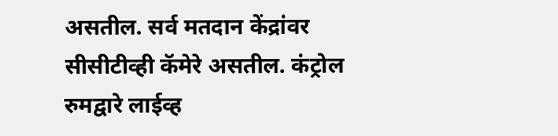असतील. सर्व मतदान केंद्रांवर सीसीटीव्ही कॅमेरे असतील. कंट्रोल रुमद्वारे लाईव्ह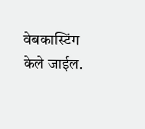वेबकास्टिंग केले जाईल.